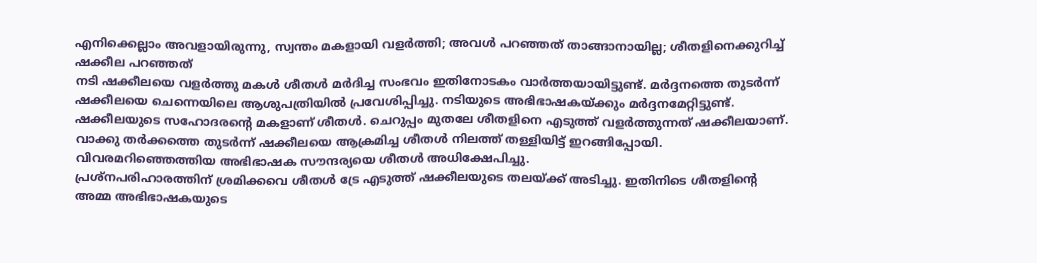എനിക്കെല്ലാം അവളായിരുന്നു, സ്വന്തം മകളായി വളർത്തി; അവൾ പറഞ്ഞത് താങ്ങാനായില്ല; ശീതളിനെക്കുറിച്ച് ഷക്കീല പറഞ്ഞത്
നടി ഷക്കീലയെ വളർത്തു മകൾ ശീതൾ മർദിച്ച സംഭവം ഇതിനോടകം വാർത്തയായിട്ടുണ്ട്. മർദ്ദനത്തെ തുടർന്ന് ഷക്കീലയെ ചെന്നെയിലെ ആശുപത്രിയിൽ പ്രവേശിപ്പിച്ചു. നടിയുടെ അഭിഭാഷകയ്ക്കും മർദ്ദനമേറ്റിട്ടുണ്ട്. ഷക്കീലയുടെ സഹോദരന്റെ മകളാണ് ശീതൾ. ചെറുപ്പം മുതലേ ശീതളിനെ എടുത്ത് വളർത്തുന്നത് ഷക്കീലയാണ്. വാക്കു തർക്കത്തെ തുടർന്ന് ഷക്കീലയെ ആക്രമിച്ച ശീതൾ നിലത്ത് തള്ളിയിട്ട് ഇറങ്ങിപ്പോയി. വിവരമറിഞ്ഞെത്തിയ അഭിഭാഷക സൗന്ദര്യയെ ശീതൾ അധിക്ഷേപിച്ചു.
പ്രശ്നപരിഹാരത്തിന് ശ്രമിക്കവെ ശീതൾ ട്രേ എടുത്ത് ഷക്കീലയുടെ തലയ്ക്ക് അടിച്ചു. ഇതിനിടെ ശീതളിന്റെ അമ്മ അഭിഭാഷകയുടെ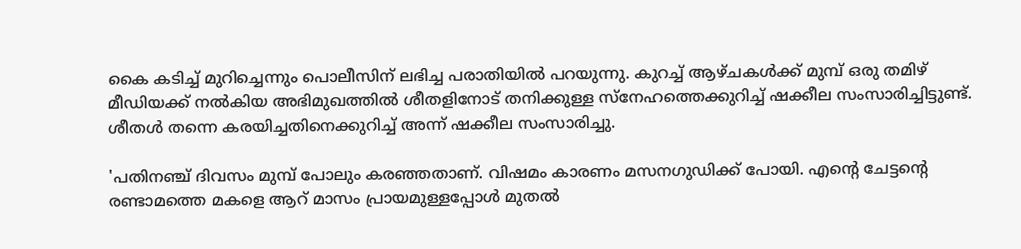കൈ കടിച്ച് മുറിച്ചെന്നും പൊലീസിന് ലഭിച്ച പരാതിയിൽ പറയുന്നു. കുറച്ച് ആഴ്ചകൾക്ക് മുമ്പ് ഒരു തമിഴ് മീഡിയക്ക് നൽകിയ അഭിമുഖത്തിൽ ശീതളിനോട് തനിക്കുള്ള സ്നേഹത്തെക്കുറിച്ച് ഷക്കീല സംസാരിച്ചിട്ടുണ്ട്. ശീതൾ തന്നെ കരയിച്ചതിനെക്കുറിച്ച് അന്ന് ഷക്കീല സംസാരിച്ചു.

'പതിനഞ്ച് ദിവസം മുമ്പ് പോലും കരഞ്ഞതാണ്. വിഷമം കാരണം മസനഗുഡിക്ക് പോയി. എന്റെ ചേട്ടന്റെ രണ്ടാമത്തെ മകളെ ആറ് മാസം പ്രായമുള്ളപ്പോൾ മുതൽ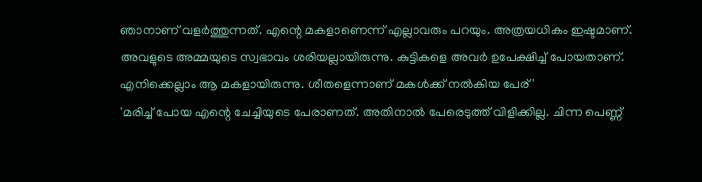ഞാനാണ് വളർത്തുന്നത്. എന്റെ മകളാണെന്ന് എല്ലാവരും പറയും. അത്രയധികം ഇഷ്ടമാണ്. അവളുടെ അമ്മയുടെ സ്വഭാവം ശരിയല്ലായിരുന്നു. കുട്ടികളെ അവർ ഉപേക്ഷിച്ച് പോയതാണ്. എനിക്കെല്ലാം ആ മകളായിരുന്നു. ശീതളെന്നാണ് മകൾക്ക് നൽകിയ പേര്'
'മരിച്ച് പോയ എന്റെ ചേച്ചിയുടെ പേരാണത്. അതിനാൽ പേരെടുത്ത് വിളിക്കില്ല. ചിന്ന പെണ്ണ്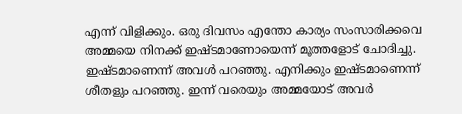എന്ന് വിളിക്കും. ഒരു ദിവസം എന്തോ കാര്യം സംസാരിക്കവെ അമ്മയെ നിനക്ക് ഇഷ്ടമാണോയെന്ന് മൂത്തളോട് ചോദിച്ചു. ഇഷ്ടമാണെന്ന് അവൾ പറഞ്ഞു. എനിക്കും ഇഷ്ടമാണെന്ന് ശീതളും പറഞ്ഞു. ഇന്ന് വരെയും അമ്മയോട് അവർ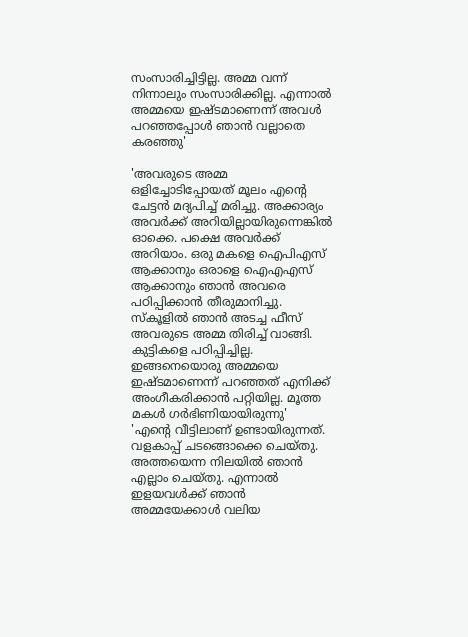സംസാരിച്ചിട്ടില്ല. അമ്മ വന്ന് നിന്നാലും സംസാരിക്കില്ല. എന്നാൽ അമ്മയെ ഇഷ്ടമാണെന്ന് അവൾ പറഞ്ഞപ്പോൾ ഞാൻ വല്ലാതെ കരഞ്ഞു'

'അവരുടെ അമ്മ ഒളിച്ചോടിപ്പോയത് മൂലം എന്റെ ചേട്ടൻ മദ്യപിച്ച് മരിച്ചു. അക്കാര്യം അവർക്ക് അറിയില്ലായിരുന്നെങ്കിൽ ഓക്കെ. പക്ഷെ അവർക്ക് അറിയാം. ഒരു മകളെ ഐപിഎസ് ആക്കാനും ഒരാളെ ഐഎഎസ് ആക്കാനും ഞാൻ അവരെ പഠിപ്പിക്കാൻ തീരുമാനിച്ചു. സ്കൂളിൽ ഞാൻ അടച്ച ഫീസ് അവരുടെ അമ്മ തിരിച്ച് വാങ്ങി. കുട്ടികളെ പഠിപ്പിച്ചില്ല. ഇങ്ങനെയൊരു അമ്മയെ ഇഷ്ടമാണെന്ന് പറഞ്ഞത് എനിക്ക് അംഗീകരിക്കാൻ പറ്റിയില്ല. മൂത്ത മകൾ ഗർഭിണിയായിരുന്നു'
'എന്റെ വീട്ടിലാണ് ഉണ്ടായിരുന്നത്. വളകാപ്പ് ചടങ്ങൊക്കെ ചെയ്തു. അത്തയെന്ന നിലയിൽ ഞാൻ എല്ലാം ചെയ്തു. എന്നാൽ ഇളയവൾക്ക് ഞാൻ അമ്മയേക്കാൾ വലിയ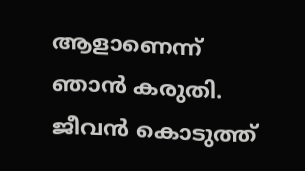ആളാണെന്ന് ഞാൻ കരുതി. ജീവൻ കൊടുത്ത്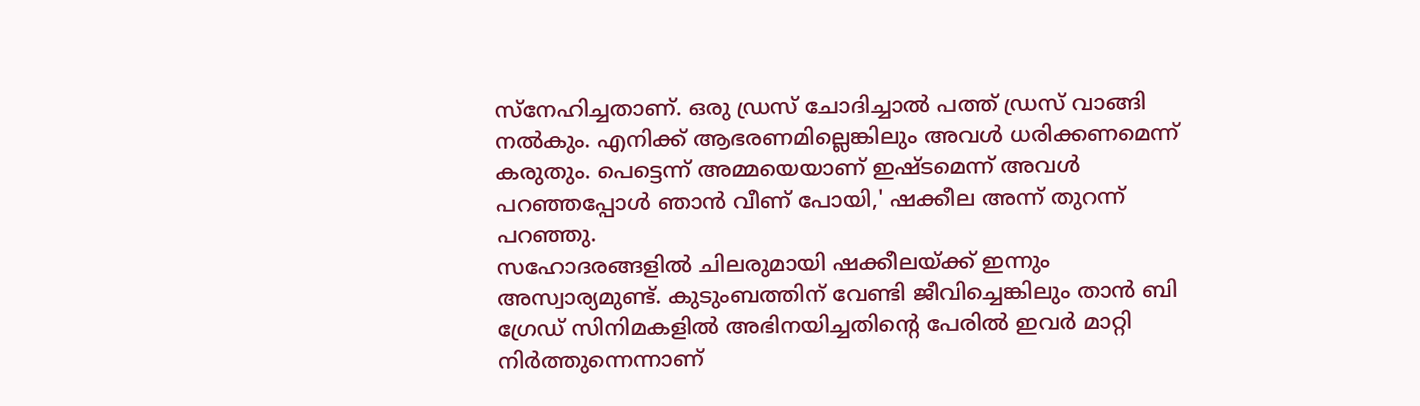സ്നേഹിച്ചതാണ്. ഒരു ഡ്രസ് ചോദിച്ചാൽ പത്ത് ഡ്രസ് വാങ്ങി നൽകും. എനിക്ക് ആഭരണമില്ലെങ്കിലും അവൾ ധരിക്കണമെന്ന് കരുതും. പെട്ടെന്ന് അമ്മയെയാണ് ഇഷ്ടമെന്ന് അവൾ പറഞ്ഞപ്പോൾ ഞാൻ വീണ് പോയി,' ഷക്കീല അന്ന് തുറന്ന് പറഞ്ഞു.
സഹോദരങ്ങളിൽ ചിലരുമായി ഷക്കീലയ്ക്ക് ഇന്നും അസ്വാര്യമുണ്ട്. കുടുംബത്തിന് വേണ്ടി ജീവിച്ചെങ്കിലും താൻ ബി ഗ്രേഡ് സിനിമകളിൽ അഭിനയിച്ചതിന്റെ പേരിൽ ഇവർ മാറ്റി നിർത്തുന്നെന്നാണ്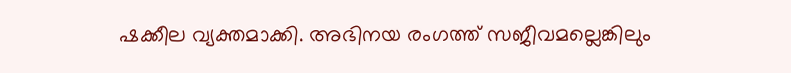ഷക്കീല വ്യക്തമാക്കി. അഭിനയ രംഗത്ത് സജീവമല്ലെങ്കിലും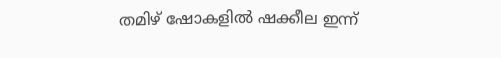തമിഴ് ഷോകളിൽ ഷക്കീല ഇന്ന്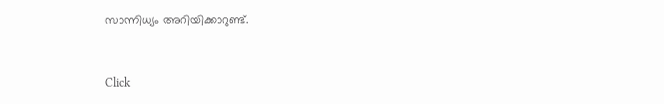സാന്നിധ്യം അറിയിക്കാറുണ്ട്.


Click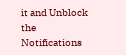it and Unblock the Notifications